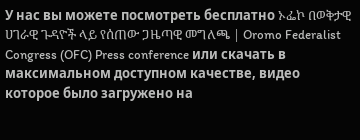У нас вы можете посмотреть бесплатно ኦፌኮ በወቅታዊ ሀገራዊ ጉዳዮች ላይ የሰጠው ጋዜጣዊ መግለጫ | Oromo Federalist Congress (OFC) Press conference или скачать в максимальном доступном качестве, видео которое было загружено на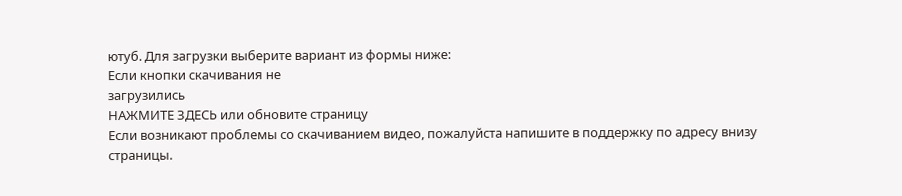ютуб. Для загрузки выберите вариант из формы ниже:
Если кнопки скачивания не
загрузились
НАЖМИТЕ ЗДЕСЬ или обновите страницу
Если возникают проблемы со скачиванием видео, пожалуйста напишите в поддержку по адресу внизу
страницы.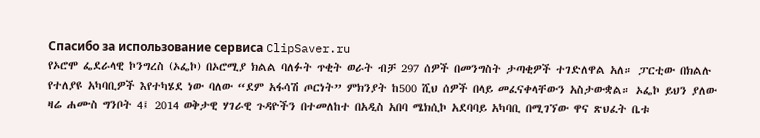Спасибо за использование сервиса ClipSaver.ru
የኦሮሞ ፌደራላዊ ኮንግረስ (ኦፌኮ) በኦሮሚያ ክልል ባለፉት ጥቂት ወራት ብቻ 297 ሰዎች በመንግስት ታጣቂዎች ተገድለዋል አለ። ፓርቲው በክልሉ የተለያዩ አካባቢዎች እየተካሄደ ነው ባለው “ደም አፋሳሽ ጦርነት” ምክንያት ከ500 ሺህ ሰዎች በላይ መፈናቀላቸውን አስታውቋል። ኦፌኮ ይህን ያለው ዛሬ ሐሙስ ግንቦት 4፤ 2014 ወቅታዊ ሃገራዊ ጉዳዮችን በተመለከተ በአዲስ አበባ ሜክሲኮ አደባባይ አካባቢ በሚገኘው ዋና ጽህፈት ቤቱ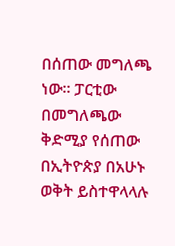በሰጠው መግለጫ ነው። ፓርቲው በመግለጫው ቅድሚያ የሰጠው በኢትዮጵያ በአሁኑ ወቅት ይስተዋላላሉ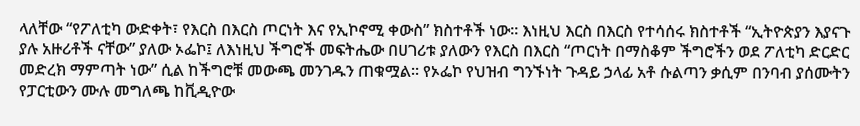ላለቸው “የፖለቲካ ውድቀት፣ የእርስ በእርስ ጦርነት እና የኢኮኖሚ ቀውስ” ክስተቶች ነው። እነዚህ እርስ በእርስ የተሳሰሩ ክስተቶች “ኢትዮጵያን እያናጉ ያሉ አዙሪቶች ናቸው” ያለው ኦፌኮ፤ ለእነዚህ ችግሮች መፍትሔው በሀገሪቱ ያለውን የእርስ በእርስ “ጦርነት በማስቆም ችግሮችን ወደ ፖለቲካ ድርድር መድረክ ማምጣት ነው” ሲል ከችግሮቹ መውጫ መንገዱን ጠቁሟል። የኦፌኮ የህዝብ ግንኙነት ጉዳይ ኃላፊ አቶ ሱልጣን ቃሲም በንባብ ያሰሙትን የፓርቲውን ሙሉ መግለጫ ከቪዲዮው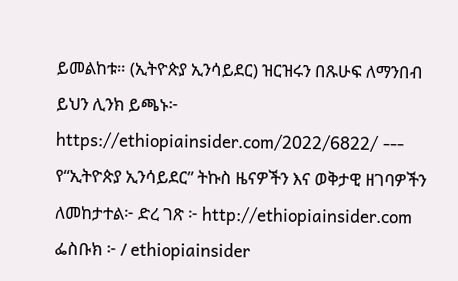ይመልከቱ። (ኢትዮጵያ ኢንሳይደር) ዝርዝሩን በጹሁፍ ለማንበብ ይህን ሊንክ ይጫኑ፦ https://ethiopiainsider.com/2022/6822/ --- የ“ኢትዮጵያ ኢንሳይደር” ትኩስ ዜናዎችን እና ወቅታዊ ዘገባዎችን ለመከታተል፦ ድረ ገጽ ፦ http://ethiopiainsider.com ፌስቡክ ፦ / ethiopiainsider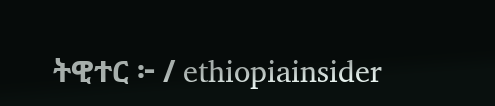ትዊተር ፦ / ethiopiainsider